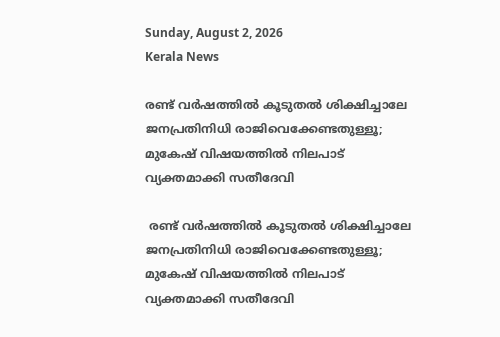Sunday, August 2, 2026
Kerala News

രണ്ട് വര്‍ഷത്തില്‍ കൂടുതല്‍ ശിക്ഷിച്ചാലേ ജനപ്രതിനിധി രാജിവെക്കേണ്ടതുള്ളൂ; മുകേഷ് വിഷയത്തില്‍ നിലപാട് വ്യക്തമാക്കി സതീദേവി

 രണ്ട് വര്‍ഷത്തില്‍ കൂടുതല്‍ ശിക്ഷിച്ചാലേ ജനപ്രതിനിധി രാജിവെക്കേണ്ടതുള്ളൂ; മുകേഷ് വിഷയത്തില്‍ നിലപാട് വ്യക്തമാക്കി സതീദേവി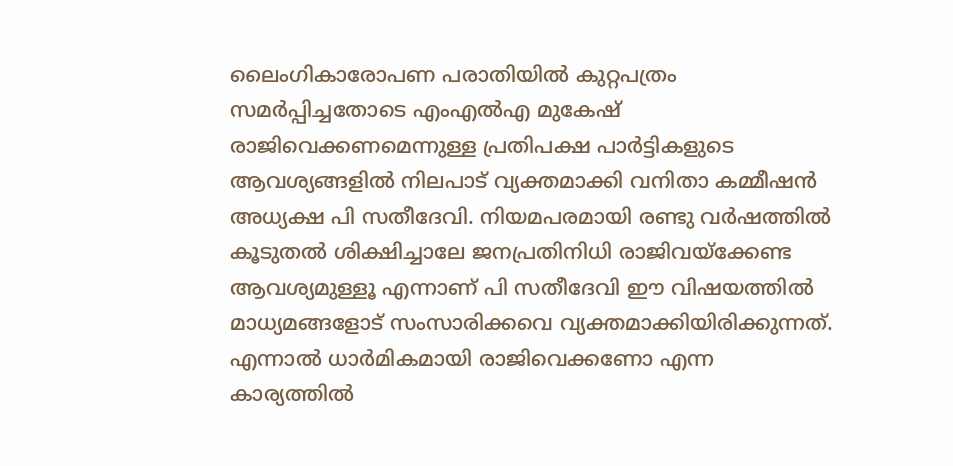ലൈംഗികാരോപണ പരാതിയില്‍ കുറ്റപത്രം സമര്‍പ്പിച്ചതോടെ എംഎല്‍എ മുകേഷ് രാജിവെക്കണമെന്നുള്ള പ്രതിപക്ഷ പാര്‍ട്ടികളുടെ ആവശ്യങ്ങളില്‍ നിലപാട് വ്യക്തമാക്കി വനിതാ കമ്മീഷന്‍ അധ്യക്ഷ പി സതീദേവി. നിയമപരമായി രണ്ടു വര്‍ഷത്തില്‍ കൂടുതല്‍ ശിക്ഷിച്ചാലേ ജനപ്രതിനിധി രാജിവയ്‌ക്കേണ്ട ആവശ്യമുള്ളൂ എന്നാണ് പി സതീദേവി ഈ വിഷയത്തില്‍ മാധ്യമങ്ങളോട് സംസാരിക്കവെ വ്യക്തമാക്കിയിരിക്കുന്നത്. എന്നാല്‍ ധാര്‍മികമായി രാജിവെക്കണോ എന്ന കാര്യത്തില്‍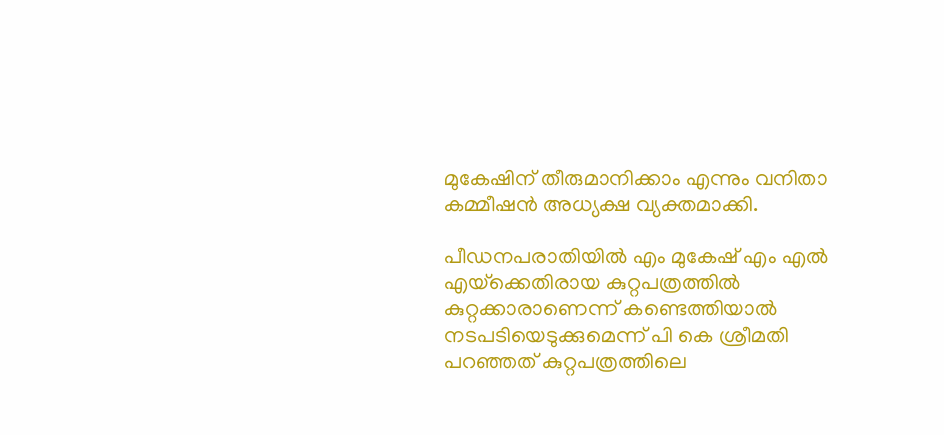മുകേഷിന് തീരുമാനിക്കാം എന്നും വനിതാ കമ്മീഷന്‍ അധ്യക്ഷ വ്യക്തമാക്കി.

പീഡനപരാതിയില്‍ എം മുകേഷ് എം എല്‍ എയ്‌ക്കെതിരായ കുറ്റപത്രത്തില്‍ കുറ്റക്കാരാണെന്ന് കണ്ടെത്തിയാല്‍ നടപടിയെടുക്കുമെന്ന് പി കെ ശ്രീമതി പറഞ്ഞത് കുറ്റപത്രത്തിലെ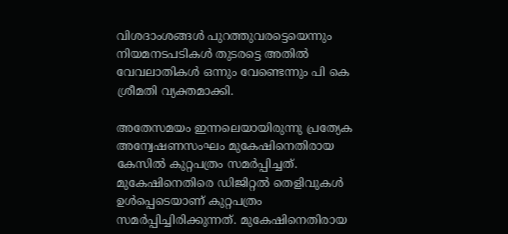വിശദാംശങ്ങള്‍ പുറത്തുവരട്ടെയെന്നും നിയമനടപടികള്‍ തുടരട്ടെ അതില്‍ വേവലാതികള്‍ ഒന്നും വേണ്ടെന്നും പി കെ ശ്രീമതി വ്യക്തമാക്കി.

അതേസമയം ഇന്നലെയായിരുന്നു പ്രത്യേക അന്വേഷണസംഘം മുകേഷിനെതിരായ കേസില്‍ കുറ്റപത്രം സമര്‍പ്പിച്ചത്. മുകേഷിനെതിരെ ഡിജിറ്റല്‍ തെളിവുകള്‍ ഉള്‍പ്പെടെയാണ് കുറ്റപത്രം സമര്‍പ്പിച്ചിരിക്കുന്നത്. മുകേഷിനെതിരായ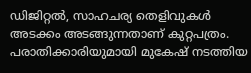ഡിജിറ്റല്‍, സാഹചര്യ തെളിവുകള്‍ അടക്കം അടങ്ങുന്നതാണ് കുറ്റപത്രം. പരാതിക്കാരിയുമായി മുകേഷ് നടത്തിയ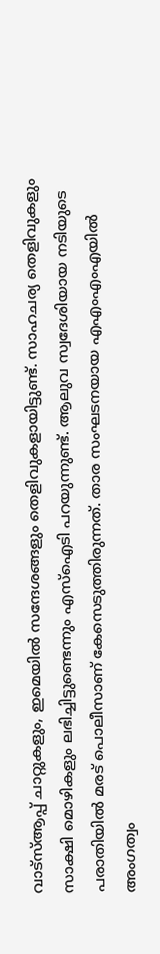വാട്‌സ്ആപ്പ് ചാറ്റുകളും, ഇമെയില്‍ സന്ദേശങ്ങളും തെളിവുകളായിട്ടുണ്ട്. സാഹചര്യ തെളിവുകളും സാക്ഷി മൊഴികളും ലഭിച്ചിട്ടുണ്ടെന്നും എസ്‌ഐടി പറയുന്നുണ്ട്. ആലുവ സ്വദേശിയായ നടിയുടെ പരാതിയില്‍ മരട് പൊലീസാണ് കേസെടുത്തിരുന്നത്. താര സംഘടനയായ എഎംഎംഎയില്‍ അംഗത്വം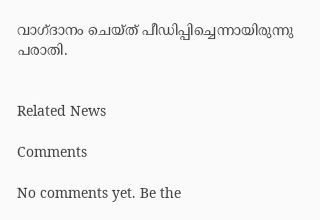വാഗ്ദാനം ചെയ്ത് പീഡിപ്പിച്ചെന്നായിരുന്നു പരാതി.


Related News

Comments

No comments yet. Be the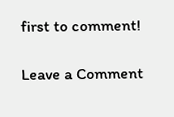first to comment!

Leave a Comment